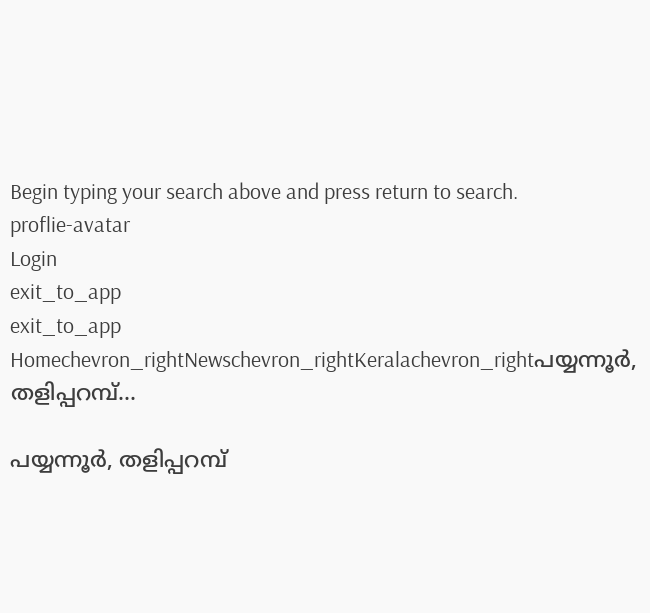Begin typing your search above and press return to search.
proflie-avatar
Login
exit_to_app
exit_to_app
Homechevron_rightNewschevron_rightKeralachevron_rightപയ്യന്നൂർ, തളിപ്പറമ്പ്...

പയ്യന്നൂർ, തളിപ്പറമ്പ്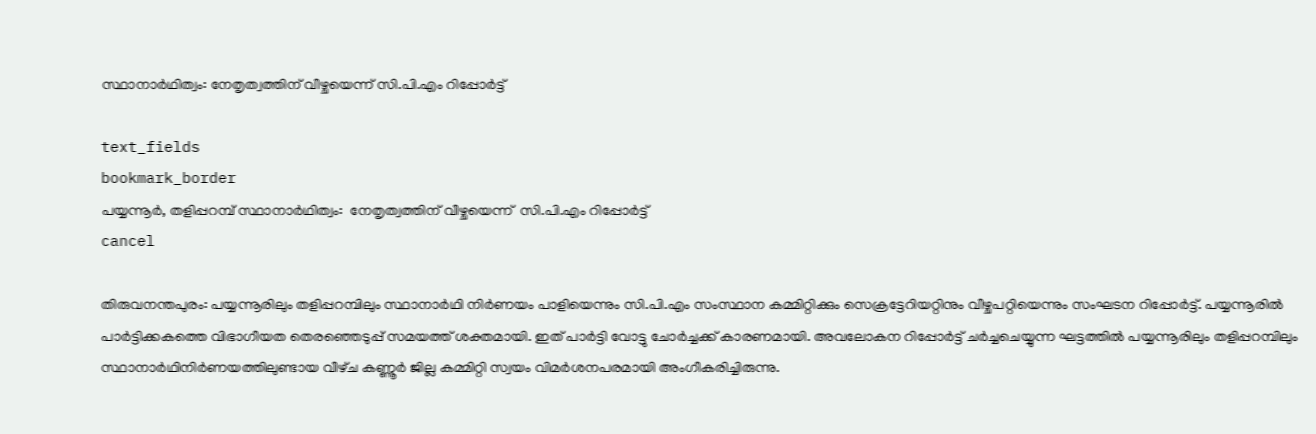സ്ഥാനാർഥിത്വം: നേതൃത്വത്തിന് വീഴ്ചയെന്ന് സി.പി.എം റിപ്പോർട്ട്

text_fields
bookmark_border
പയ്യന്നൂർ, തളിപ്പറമ്പ് സ്ഥാനാർഥിത്വം:  നേതൃത്വത്തിന് വീഴ്ചയെന്ന്  സി.പി.എം റിപ്പോർട്ട്
cancel

തിരുവനന്തപുരം: പയ്യന്നൂരിലും തളിപ്പറമ്പിലും സ്ഥാനാർഥി നിർണയം പാളിയെന്നും സി.പി.എം സംസ്ഥാന കമ്മിറ്റിക്കും സെക്രട്ടേറിയറ്റിനും വീഴ്ചപറ്റിയെന്നും സംഘടന റിപ്പോർട്ട്. പയ്യന്നൂരിൽ പാർട്ടിക്കകത്തെ വിഭാഗീയത തെരഞ്ഞെടുപ്പ് സമയത്ത് ശക്തമായി. ഇത് പാർട്ടി വോട്ടു ചോർച്ചക്ക് കാരണമായി. അവലോകന റിപ്പോർട്ട് ചർച്ചചെയ്യുന്ന ഘട്ടത്തിൽ പയ്യന്നൂരിലും തളിപ്പറമ്പിലും സ്ഥാനാർഥിനിർണയത്തിലുണ്ടായ വീഴ്‌ച കണ്ണൂർ ജില്ല കമ്മിറ്റി സ്വയം വിമർശനപരമായി അംഗീകരിച്ചിരുന്നു.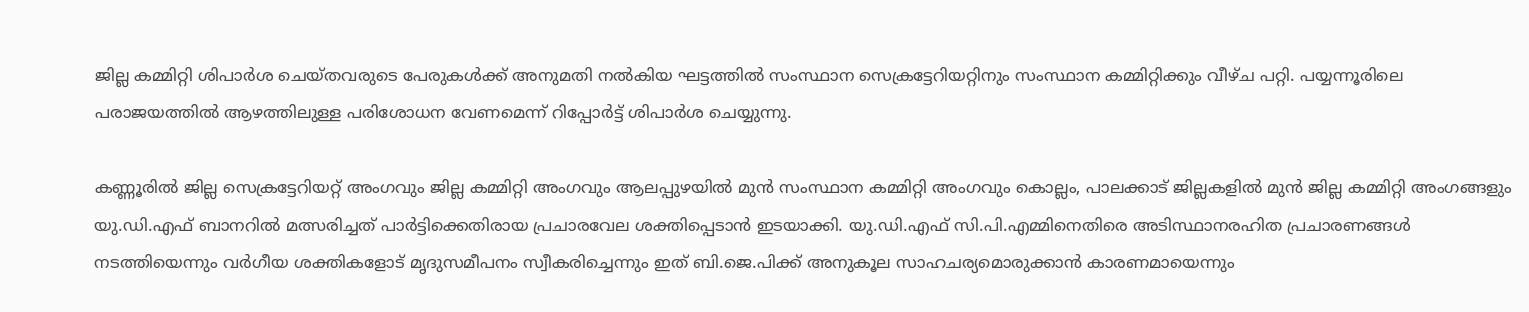ജില്ല കമ്മിറ്റി ശിപാർശ ചെയ്‌തവരുടെ പേരുകൾക്ക് അനുമതി നൽകിയ ഘട്ടത്തിൽ സംസ്ഥാന സെക്രട്ടേറിയറ്റിനും സംസ്ഥാന കമ്മിറ്റിക്കും വീഴ്ച പറ്റി. പയ്യന്നൂരിലെ പരാജയത്തിൽ ആഴത്തിലുള്ള പരിശോധന വേണമെന്ന് റിപ്പോർട്ട് ശിപാർശ ചെയ്യുന്നു.

കണ്ണൂരിൽ ജില്ല സെക്രട്ടേറിയറ്റ് അംഗവും ജില്ല കമ്മിറ്റി അംഗവും ആലപ്പുഴയിൽ മുൻ സംസ്ഥാന കമ്മിറ്റി അംഗവും കൊല്ലം, പാലക്കാട് ജില്ലകളിൽ മുൻ ജില്ല കമ്മിറ്റി അംഗങ്ങളും യു.ഡി.എഫ് ബാനറിൽ മത്സരിച്ചത് പാർട്ടിക്കെതിരായ പ്രചാരവേല ശക്തിപ്പെടാൻ ഇടയാക്കി. യു.ഡി.എഫ് സി.പി.എമ്മിനെതിരെ അടിസ്ഥാനരഹിത പ്രചാരണങ്ങൾ നടത്തിയെന്നും വർഗീയ ശക്തികളോട് മൃദുസമീപനം സ്വീകരിച്ചെന്നും ഇത് ബി.ജെ.പിക്ക് അനുകൂല സാഹചര്യമൊരുക്കാൻ കാരണമായെന്നും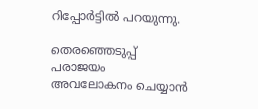റിപ്പോർട്ടിൽ പറയുന്നു.

തെരഞ്ഞെടുപ്പ് പരാജയം അവലോകനം ചെയ്യാൻ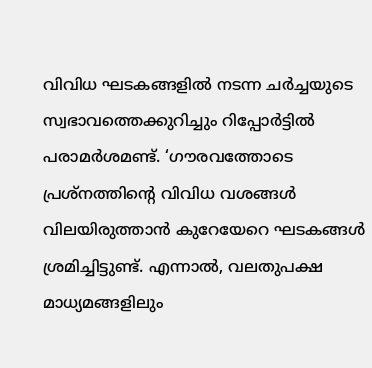വിവിധ ഘടകങ്ങളിൽ നടന്ന ചർച്ചയുടെ സ്വഭാവത്തെക്കുറിച്ചും റിപ്പോർട്ടിൽ പരാമർശമണ്ട്. ‘ഗൗരവത്തോടെ പ്രശ്നത്തിന്റെ വിവിധ വശങ്ങൾ വിലയിരുത്താൻ കുറേയേറെ ഘടകങ്ങൾ ശ്രമിച്ചിട്ടുണ്ട്. എന്നാൽ, വലതുപക്ഷ മാധ്യമങ്ങളിലും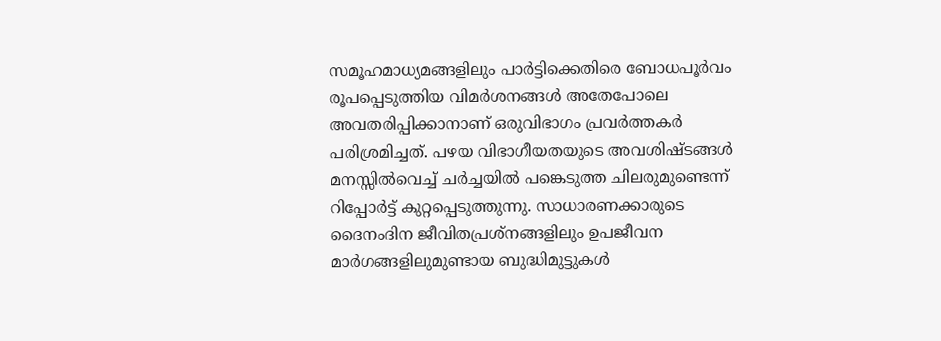സമൂഹമാധ്യമങ്ങളിലും പാർട്ടിക്കെതിരെ ബോധപൂർവം രൂപപ്പെടുത്തിയ വിമർശനങ്ങൾ അതേപോലെ അവതരിപ്പിക്കാനാണ് ഒരുവിഭാഗം പ്രവർത്തകർ പരിശ്രമിച്ചത്. പഴയ വിഭാഗീയതയുടെ അവശിഷ്ടങ്ങൾ മനസ്സിൽവെച്ച് ചർച്ചയിൽ പങ്കെടുത്ത ചിലരുമുണ്ടെന്ന് റിപ്പോർട്ട് കുറ്റപ്പെടുത്തുന്നു. സാധാരണക്കാരുടെ ദൈനംദിന ജീവിതപ്രശ്നങ്ങളിലും ഉപജീവന മാർഗങ്ങളിലുമുണ്ടായ ബുദ്ധിമുട്ടുകൾ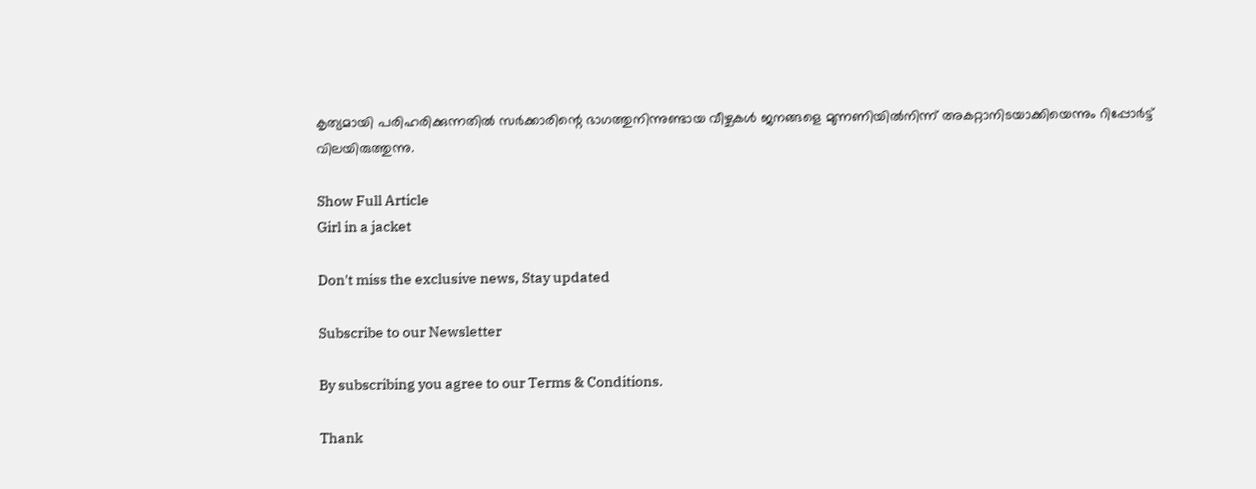കൃത്യമായി പരിഹരിക്കുന്നതിൽ സർക്കാരിന്റെ ഭാഗത്തുനിന്നുണ്ടായ വീഴ്ചകൾ ജനങ്ങളെ മുന്നണിയിൽനിന്ന് അകറ്റാനിടയാക്കിയെന്നും റിപ്പോർട്ട് വിലയിരുത്തുന്നു.

Show Full Article
Girl in a jacket

Don't miss the exclusive news, Stay updated

Subscribe to our Newsletter

By subscribing you agree to our Terms & Conditions.

Thank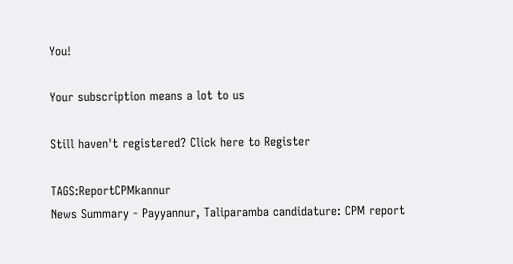You!

Your subscription means a lot to us

Still haven't registered? Click here to Register

TAGS:ReportCPMkannur
News Summary - Payyannur, Taliparamba candidature: CPM report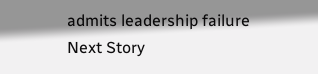admits leadership failure
Next Story